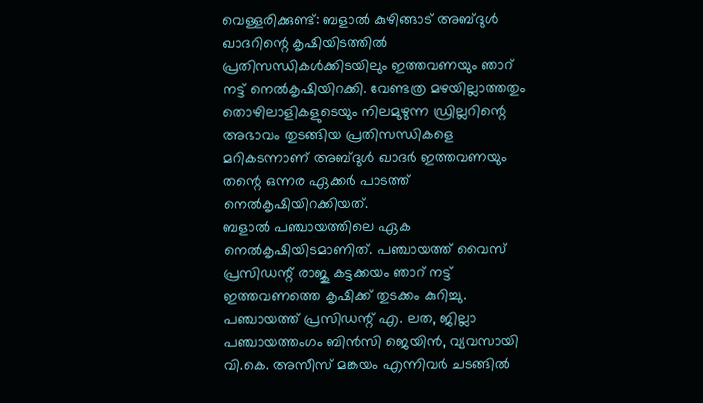വെള്ളരിക്കുണ്ട്: ബളാൽ കുഴിങ്ങാട് അബ്ദുൾ ഖാദറിന്റെ കൃഷിയിടത്തിൽ പ്രതിസന്ധികൾക്കിടയിലും ഇത്തവണയും ഞാറ് നട്ട് നെൽകൃഷിയിറക്കി. വേണ്ടത്ര മഴയില്ലാത്തതും തൊഴിലാളികളുടെയും നിലമുഴുന്ന ഡ്രില്ലറിന്റെ അഭാവം തുടങ്ങിയ പ്രതിസന്ധികളെ മറികടന്നാണ് അബ്ദുൾ ഖാദർ ഇത്തവണയും തന്റെ ഒന്നര ഏക്കർ പാടത്ത് നെൽകൃഷിയിറക്കിയത്.
ബളാൽ പഞ്ചായത്തിലെ ഏക നെൽകൃഷിയിടമാണിത്. പഞ്ചായത്ത് വൈസ് പ്രസിഡന്റ് രാജു കട്ടക്കയം ഞാറ് നട്ട് ഇത്തവണത്തെ കൃഷിക്ക് തുടക്കം കുറിച്ചു. പഞ്ചായത്ത് പ്രസിഡന്റ് എ. ലത, ജില്ലാ പഞ്ചായത്തംഗം ബിൻസി ജെയിൻ, വ്യവസായി വി.കെ. അസീസ് മങ്കയം എന്നിവർ ചടങ്ങിൽ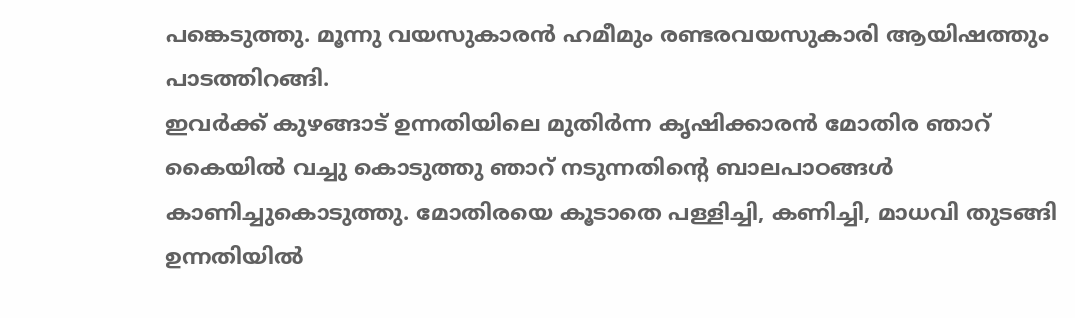പങ്കെടുത്തു. മൂന്നു വയസുകാരൻ ഹമീമും രണ്ടരവയസുകാരി ആയിഷത്തും പാടത്തിറങ്ങി.
ഇവർക്ക് കുഴങ്ങാട് ഉന്നതിയിലെ മുതിർന്ന കൃഷിക്കാരൻ മോതിര ഞാറ് കൈയിൽ വച്ചു കൊടുത്തു ഞാറ് നടുന്നതിന്റെ ബാലപാഠങ്ങൾ കാണിച്ചുകൊടുത്തു. മോതിരയെ കൂടാതെ പള്ളിച്ചി, കണിച്ചി, മാധവി തുടങ്ങി ഉന്നതിയിൽ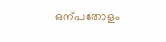ഒന്പതോളം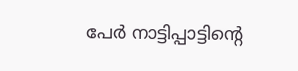പേർ നാട്ടിപ്പാട്ടിന്റെ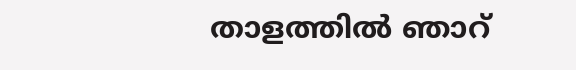താളത്തിൽ ഞാറ്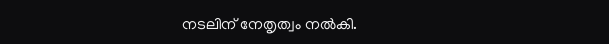നടലിന് നേതൃത്വം നൽകി.